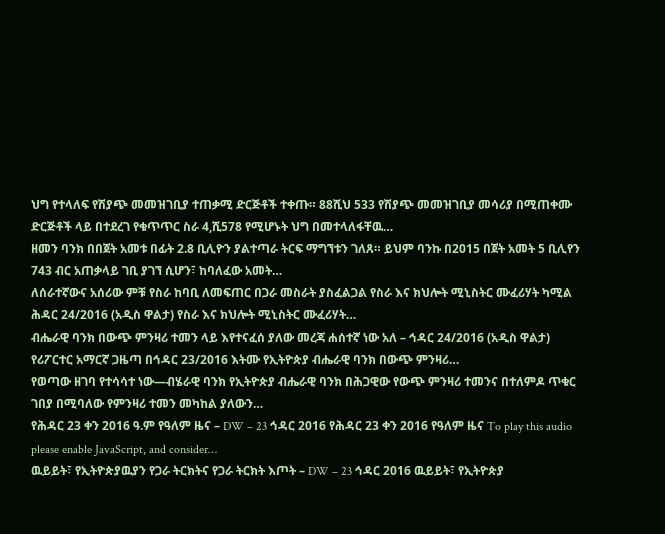ህግ የተላለፍ የሽያጭ መመዝገቢያ ተጠቃሚ ድርጅቶች ተቀጡ። 88ሺህ 533 የሽያጭ መመዝገቢያ መሳሪያ በሚጠቀሙ ድርጅቶች ላይ በተደረገ የቁጥጥር ስራ 4,ሺ578 የሚሆኑት ህግ በመተላለፋቸዉ…
ዘመን ባንክ በበጀት አመቱ በፊት 2.8 ቢሊዮን ያልተጣራ ትርፍ ማግኘቱን ገለጸ። ይህም ባንኩ በ2015 በጀት አመት 5 ቢሊየን 743 ብር አጠቃላይ ገቢ ያገኘ ሲሆን፣ ከባለፈው አመት…
ለሰራተኛውና አሰሪው ምቹ የስራ ከባቢ ለመፍጠር በጋራ መስራት ያስፈልጋል የስራ እና ክህሎት ሚኒስትር ሙፈሪሃት ካሚል ሕዳር 24/2016 (አዲስ ዋልታ) የስራ እና ክህሎት ሚኒስትር ሙፈሪሃት…
ብሔራዊ ባንክ በውጭ ምንዛሪ ተመን ላይ እየተናፈሰ ያለው መረጃ ሐሰተኛ ነው አለ – ኅዳር 24/2016 (አዲስ ዋልታ) የሪፖርተር አማርኛ ጋዜጣ በኅዳር 23/2016 እትሙ የኢትዮጵያ ብሔራዊ ባንክ በውጭ ምንዛሪ…
የወጣው ዘገባ የተሳሳተ ነው—ብሄራዊ ባንክ የኢትዮጵያ ብሔራዊ ባንክ በሕጋዊው የውጭ ምንዛሪ ተመንና በተለምዶ ጥቁር ገበያ በሚባለው የምንዛሪ ተመን መካከል ያለውን…
የሕዳር 23 ቀን 2016 ዓ.ም የዓለም ዜና – DW – 23 ኅዳር 2016 የሕዳር 23 ቀን 2016 የዓለም ዜና To play this audio please enable JavaScript, and consider…
ዉይይት፣ የኢትዮጵያዉያን የጋራ ትርክትና የጋራ ትርክት እጦት – DW – 23 ኅዳር 2016 ዉይይት፣ የኢትዮጵያ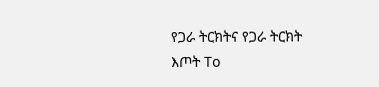የጋራ ትርክትና የጋራ ትርክት እጦት To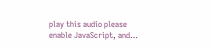play this audio please enable JavaScript, and…